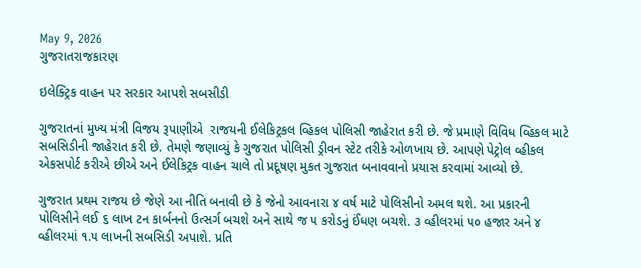May 9, 2026
ગુજરાતરાજકારણ

ઇલેક્ટ્રિક વાહન પર સરકાર આપશે સબસીડી

ગુજરાતનાં મુખ્ય મંત્રી વિજય રૂપાણીએ  રાજયની ઈલેકિટ્રકલ વ્હિકલ પોલિસી જાહેરાત કરી છે. જે પ્રમાણે વિવિધ વ્હિકલ માટે સબસિડીની જાહેરાત કરી છે. તેમણે જણાવ્યું કે ગુજરાત પોલિસી ડ્રીવન સ્ટેટ તરીકે ઓળખાય છે. આપણે પેટ્રોલ વ્હીકલ એકસપોર્ટ કરીએ છીએ અને ઈલેકિટ્રક વાહન ચાલે તો પ્રદૂષણ મુકત ગુજરાત બનાવવાનો પ્રયાસ કરવામાં આવ્યો છે.

ગુજરાત પ્રથમ રાજય છે જેણે આ નીતિ બનાવી છે કે જેનો આવનારા ૪ વર્ષ માટે પોલિસીનો અમલ થશે. આ પ્રકારની પોલિસીને લઈ ૬ લાખ ટન કાર્બનનો ઉત્સર્ગ બચશે અને સાથે જ ૫ કરોડનું ઈંધણ બચશે. ૩ વ્હીલરમાં ૫૦ હજાર અને ૪ વ્હીલરમાં ૧.૫ લાખની સબસિડી અપાશે. પ્રતિ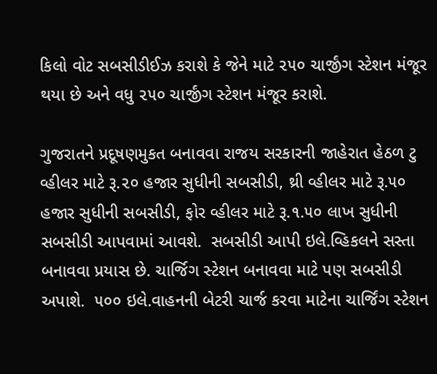કિલો વોટ સબસીડીઈઝ કરાશે કે જેને માટે ૨૫૦ ચાર્જીંગ સ્ટેશન મંજૂર થયા છે અને વધુ ૨૫૦ ચાર્જીંગ સ્ટેશન મંજૂર કરાશે.

ગુજરાતને પ્રદૂષણમુકત બનાવવા રાજય સરકારની જાહેરાત હેઠળ ટુ વ્હીલર માટે રૂ.૨૦ હજાર સુધીની સબસીડી, થ્રી વ્હીલર માટે રૂ.૫૦ હજાર સુધીની સબસીડી, ફોર વ્હીલર માટે રૂ.૧.૫૦ લાખ સુધીની સબસીડી આપવામાં આવશે.  સબસીડી આપી ઇલે.વ્હિકલને સસ્તા બનાવવા પ્રયાસ છે. ચાર્જિગ સ્ટેશન બનાવવા માટે પણ સબસીડી અપાશે.  ૫૦૦ ઇલે.વાહનની બેટરી ચાર્જ કરવા માટેના ચાર્જિંગ સ્ટેશન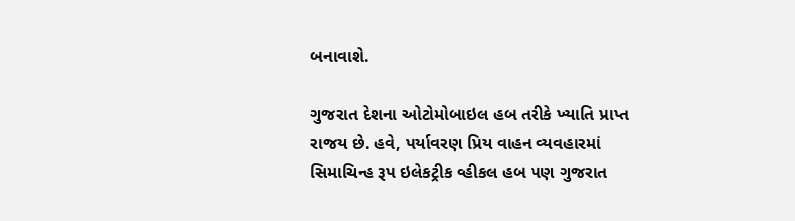બનાવાશે.

ગુજરાત દેશના ઓટોમોબાઇલ હબ તરીકે ખ્યાતિ પ્રાપ્ત રાજય છે. હવે, પર્યાવરણ પ્રિય વાહન વ્યવહારમાં સિમાચિન્હ રૂપ ઇલેકટ્રીક વ્હીકલ હબ પણ ગુજરાત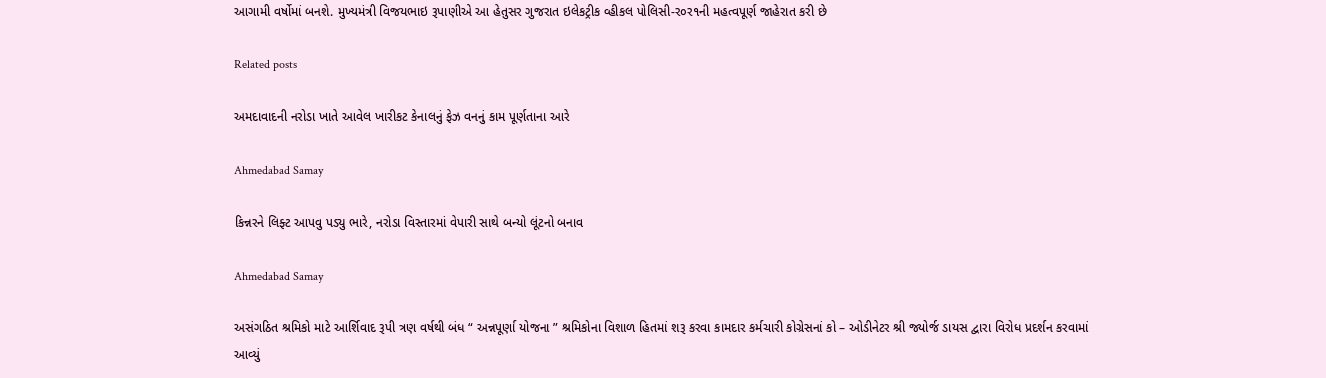આગામી વર્ષોમાં બનશે. મુખ્યમંત્રી વિજયભાઇ રૂપાણીએ આ હેતુસર ગુજરાત ઇલેકટ્રીક વ્હીકલ પોલિસી-ર૦ર૧ની મહત્વપૂર્ણ જાહેરાત કરી છે

Related posts

અમદાવાદની નરોડા ખાતે આવેલ ખારીકટ કેનાલનું ફેઝ વનનું કામ પૂર્ણતાના આરે

Ahmedabad Samay

કિન્નરને લિફ્ટ આપવુ પડ્યુ ભારે, નરોડા વિસ્તારમાં વેપારી સાથે બન્યો લૂંટનો બનાવ

Ahmedabad Samay

અસંગઠિત શ્રમિકો માટે આર્શિવાદ રૂપી ત્રણ વર્ષથી બંધ “ અન્નપૂર્ણા યોજના ” શ્રમિકોના વિશાળ હિતમાં શરૂ કરવા કામદાર કર્મચારી કોગ્રેસનાં કો – ઓડીનેટર શ્રી જ્યોર્જ ડાયસ દ્વારા વિરોધ પ્રદર્શન કરવામાં આવ્યું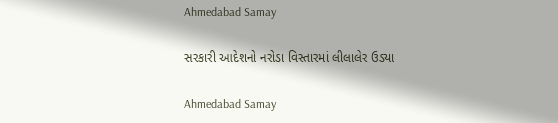Ahmedabad Samay

સરકારી આદેશનો નરોડા વિસ્તારમાં લીલાલેર ઉડ્યા

Ahmedabad Samay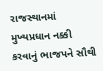રાજસ્થાનમાં મુખ્યપ્રધાન નક્કી કરવાનું ભાજપને સૌથી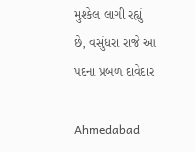મુશ્કેલ લાગી રહ્યું છે, વસુંધરા રાજે આ પદના પ્રબળ દાવેદાર

Ahmedabad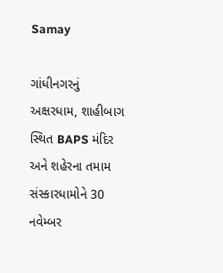Samay

ગાંધીનગરનું અક્ષરધામ, શાહીબાગ સ્થિત BAPS મંદિર અને શહેરના તમામ સંસ્કારધામોને 30 નવેમ્બર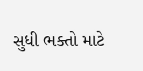સુધી ભક્તો માટે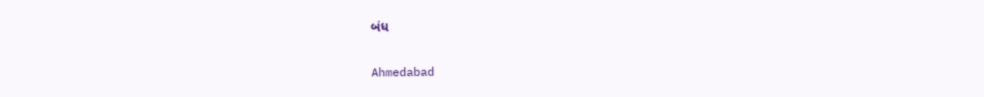બંધ

Ahmedabad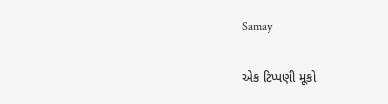Samay

એક ટિપ્પણી મૂકો